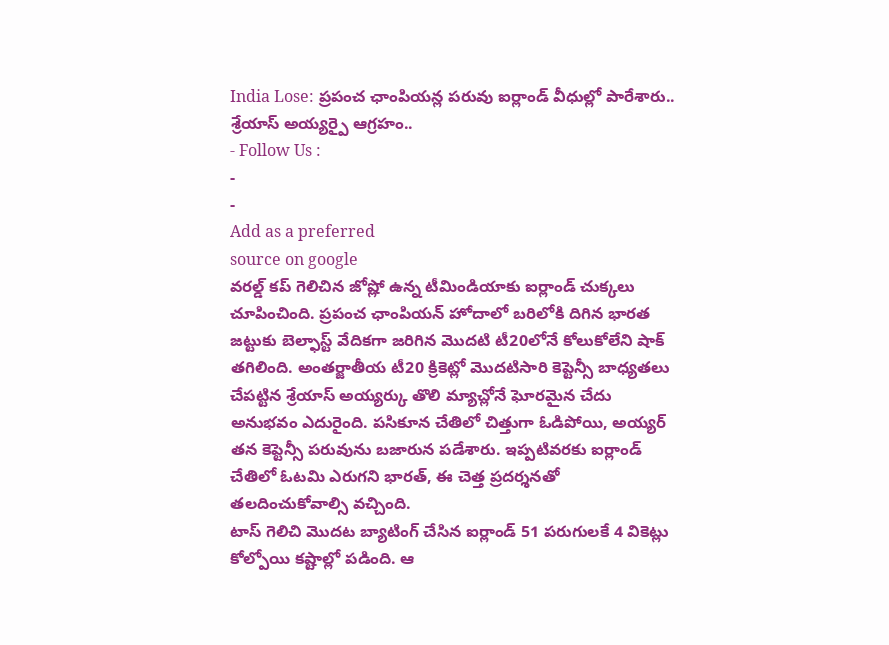India Lose: ప్రపంచ ఛాంపియన్ల పరువు ఐర్లాండ్ వీధుల్లో పారేశారు.. శ్రేయాస్ అయ్యర్పై ఆగ్రహం..
- Follow Us :
-
-
Add as a preferred
source on google
వరల్డ్ కప్ గెలిచిన జోష్లో ఉన్న టీమిండియాకు ఐర్లాండ్ చుక్కలు చూపించింది. ప్రపంచ ఛాంపియన్ హోదాలో బరిలోకి దిగిన భారత జట్టుకు బెల్ఫాస్ట్ వేదికగా జరిగిన మొదటి టీ20లోనే కోలుకోలేని షాక్ తగిలింది. అంతర్జాతీయ టీ20 క్రికెట్లో మొదటిసారి కెప్టెన్సీ బాధ్యతలు చేపట్టిన శ్రేయాస్ అయ్యర్కు తొలి మ్యాచ్లోనే ఘోరమైన చేదు అనుభవం ఎదురైంది. పసికూన చేతిలో చిత్తుగా ఓడిపోయి, అయ్యర్ తన కెప్టెన్సీ పరువును బజారున పడేశారు. ఇప్పటివరకు ఐర్లాండ్ చేతిలో ఓటమి ఎరుగని భారత్, ఈ చెత్త ప్రదర్శనతో తలదించుకోవాల్సి వచ్చింది.
టాస్ గెలిచి మొదట బ్యాటింగ్ చేసిన ఐర్లాండ్ 51 పరుగులకే 4 వికెట్లు కోల్పోయి కష్టాల్లో పడింది. ఆ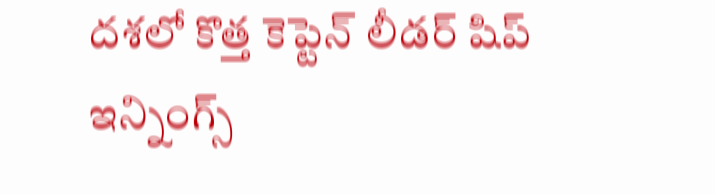దశలో కొత్త కెప్టెన్ లీడర్ షిప్ ఇన్నింగ్స్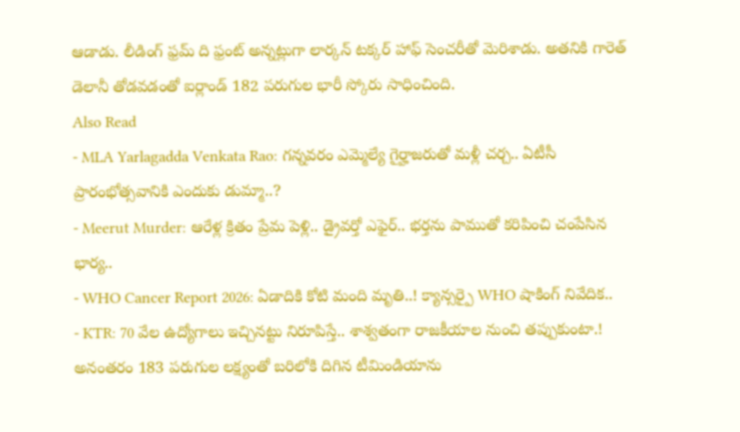ఆడాడు. లీడింగ్ ఫ్రమ్ ది ఫ్రంట్ అన్నట్లుగా లార్కన్ టక్కర్ హాఫ్ సెంచరీతో మెరిశాడు. అతనికి గారెత్ డెలానీ తోడవడంతో ఐర్లాండ్ 182 పరుగుల భారీ స్కోరు సాధించింది.
Also Read
- MLA Yarlagadda Venkata Rao: గన్నవరం ఎమ్మెల్యే గైర్హాజరుతో మళ్లీ చర్చ.. ఏటీసీ ప్రారంభోత్సవానికి ఎందుకు డుమ్మా..?
- Meerut Murder: ఆరేళ్ల క్రితం ప్రేమ పెళ్లి.. డ్రైవర్తో ఎఫైర్.. భర్తను పాముతో కరిపించి చంపేసిన భార్య..
- WHO Cancer Report 2026: ఏడాదికి కోటి మంది మృతి..! క్యాన్సర్పై WHO షాకింగ్ నివేదిక..
- KTR: 70 వేల ఉద్యోగాలు ఇచ్చినట్టు నిరూపిస్తే.. శాశ్వతంగా రాజకీయాల నుంచి తప్పుకుంటా.!
అనంతరం 183 పరుగుల లక్ష్యంతో బరిలోకి దిగిన టీమిండియాను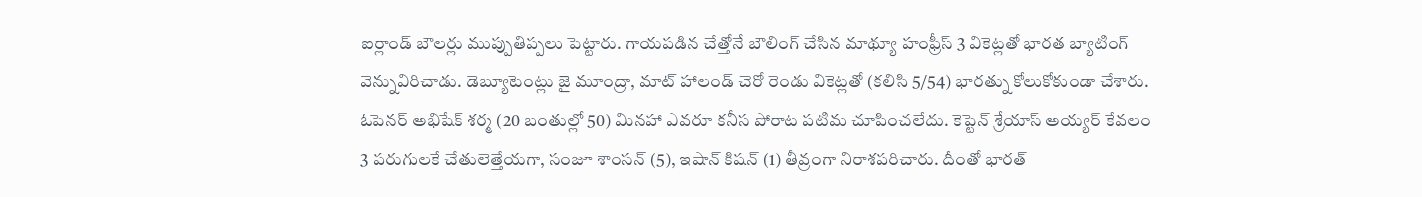ఐర్లాండ్ బౌలర్లు ముప్పుతిప్పలు పెట్టారు. గాయపడిన చేత్తోనే బౌలింగ్ చేసిన మాథ్యూ హంఫ్రీస్ 3 వికెట్లతో భారత బ్యాటింగ్ వెన్నువిరిచాడు. డెబ్యూటెంట్లు జై మూంద్రా, మాట్ హాలండ్ చెరో రెండు వికెట్లతో (కలిసి 5/54) భారత్ను కోలుకోకుండా చేశారు. ఓపెనర్ అభిషేక్ శర్మ (20 బంతుల్లో 50) మినహా ఎవరూ కనీస పోరాట పటిమ చూపించలేదు. కెప్టెన్ శ్రేయాస్ అయ్యర్ కేవలం 3 పరుగులకే చేతులెత్తేయగా, సంజూ శాంసన్ (5), ఇషాన్ కిషన్ (1) తీవ్రంగా నిరాశపరిచారు. దీంతో భారత్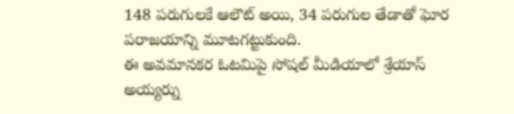148 పరుగులకే ఆలౌట్ అయి, 34 పరుగుల తేడాతో ఘోర పరాజయాన్ని మూటగట్టుకుంది.
ఈ అవమానకర ఓటమిపై సోషల్ మీడియాలో శ్రేయాస్ అయ్యర్ను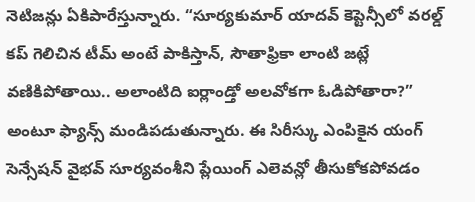నెటిజన్లు ఏకిపారేస్తున్నారు. “సూర్యకుమార్ యాదవ్ కెప్టెన్సీలో వరల్డ్ కప్ గెలిచిన టీమ్ అంటే పాకిస్తాన్, సౌతాఫ్రికా లాంటి జట్లే వణికిపోతాయి.. అలాంటిది ఐర్లాండ్తో అలవోకగా ఓడిపోతారా?” అంటూ ఫ్యాన్స్ మండిపడుతున్నారు. ఈ సిరీస్కు ఎంపికైన యంగ్ సెన్సేషన్ వైభవ్ సూర్యవంశీని ప్లేయింగ్ ఎలెవన్లో తీసుకోకపోవడం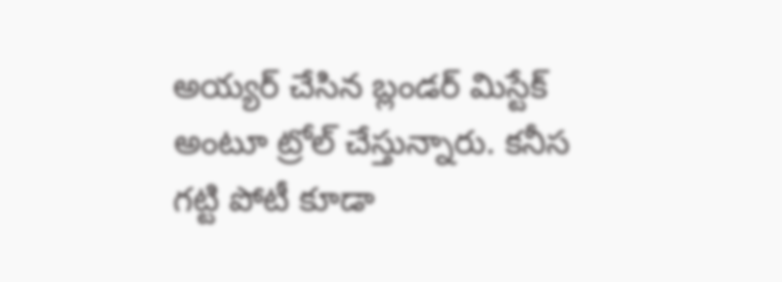అయ్యర్ చేసిన బ్లండర్ మిస్టేక్ అంటూ ట్రోల్ చేస్తున్నారు. కనీస గట్టి పోటీ కూడా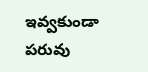ఇవ్వకుండా పరువు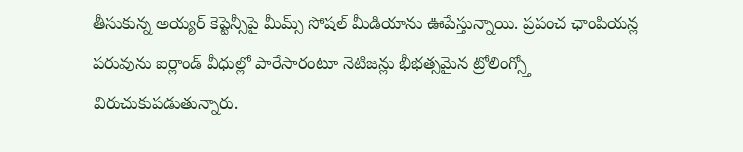తీసుకున్న అయ్యర్ కెప్టెన్సీపై మీమ్స్ సోషల్ మీడియాను ఊపేస్తున్నాయి. ప్రపంచ ఛాంపియన్ల పరువును ఐర్లాండ్ వీధుల్లో పారేసారంటూ నెటిజన్లు భీభత్సమైన ట్రోలింగ్స్తో విరుచుకుపడుతున్నారు.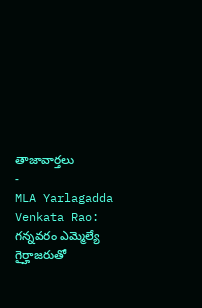తాజావార్తలు
-
MLA Yarlagadda Venkata Rao: గన్నవరం ఎమ్మెల్యే గైర్హాజరుతో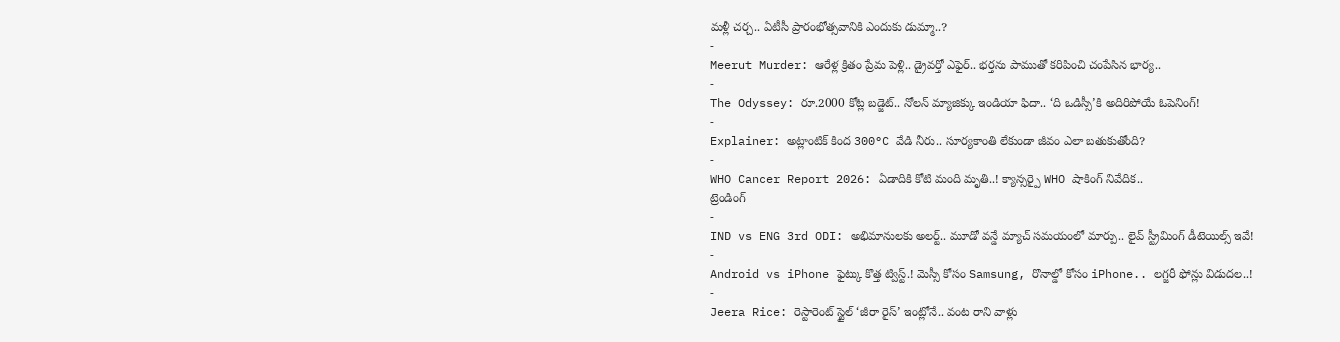మళ్లీ చర్చ.. ఏటీసీ ప్రారంభోత్సవానికి ఎందుకు డుమ్మా..?
-
Meerut Murder: ఆరేళ్ల క్రితం ప్రేమ పెళ్లి.. డ్రైవర్తో ఎఫైర్.. భర్తను పాముతో కరిపించి చంపేసిన భార్య..
-
The Odyssey: రూ.2000 కోట్ల బడ్జెట్.. నోలన్ మ్యాజిక్కు ఇండియా ఫిదా.. ‘ది ఒడిస్సీ’కి అదిరిపోయే ఓపెనింగ్!
-
Explainer: అట్లాంటిక్ కింద 300°C వేడి నీరు.. సూర్యకాంతి లేకుండా జీవం ఎలా బతుకుతోంది?
-
WHO Cancer Report 2026: ఏడాదికి కోటి మంది మృతి..! క్యాన్సర్పై WHO షాకింగ్ నివేదిక..
ట్రెండింగ్
-
IND vs ENG 3rd ODI: అభిమానులకు అలర్ట్.. మూడో వన్డే మ్యాచ్ సమయంలో మార్పు.. లైవ్ స్ట్రీమింగ్ డీటెయిల్స్ ఇవే!
-
Android vs iPhone ఫైట్కు కొత్త ట్విస్ట్.! మెస్సీ కోసం Samsung, రొనాల్డో కోసం iPhone.. లగ్జరీ ఫోన్లు విడుదల..!
-
Jeera Rice: రెస్టారెంట్ స్టైల్ ‘జీరా రైస్’ ఇంట్లోనే.. వంట రాని వాళ్లు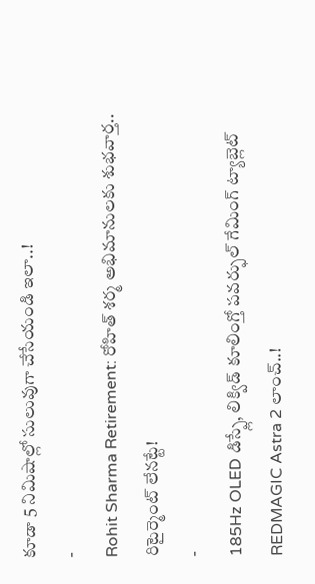కూడా 5 నిమిషాల్లో సులువుగా చేసేయండి ఇలా..!
-
Rohit Sharma Retirement: రోహిత్ శర్మ అభిమానులకు శుభవార్త.. రిటైర్మెంట్ లేనట్టే!
-
185Hz OLED డిస్ప్లే, లిక్విడ్ కూలింగ్తో పవర్ఫుల్ గేమింగ్ ట్యాబ్లెట్ REDMAGIC Astra 2 లాంచ్..!